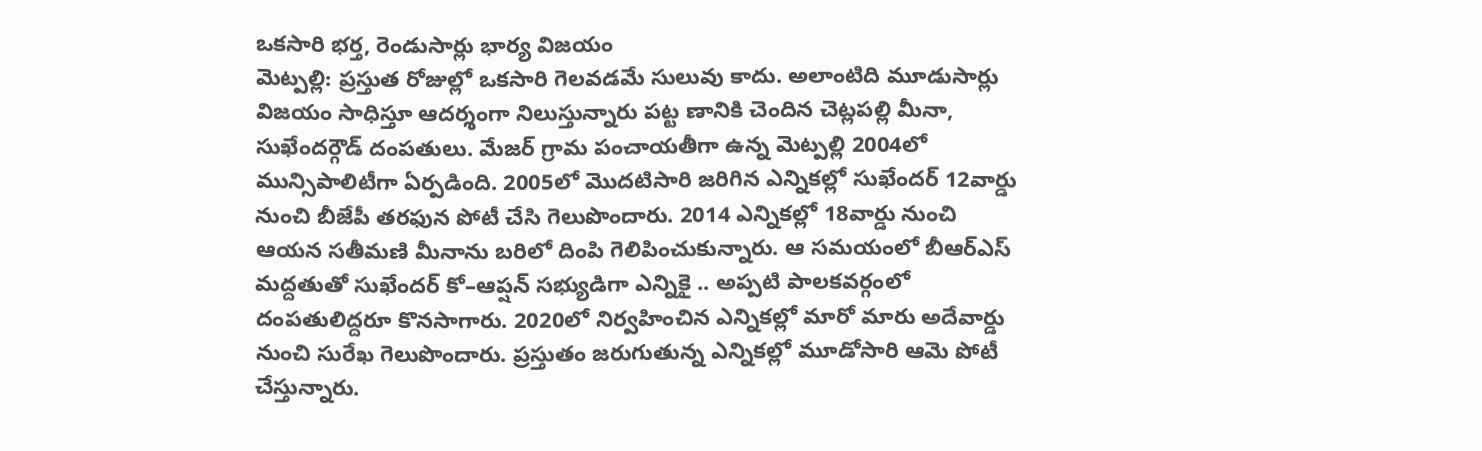ఒకసారి భర్త, రెండుసార్లు భార్య విజయం
మెట్పల్లి: ప్రస్తుత రోజుల్లో ఒకసారి గెలవడమే సులువు కాదు. అలాంటిది మూడుసార్లు విజయం సాధిస్తూ ఆదర్శంగా నిలుస్తున్నారు పట్ట ణానికి చెందిన చెట్లపల్లి మీనా, సుఖేందర్గౌడ్ దంపతులు. మేజర్ గ్రామ పంచాయతీగా ఉన్న మెట్పల్లి 2004లో మున్సిపాలిటీగా ఏర్పడింది. 2005లో మొదటిసారి జరిగిన ఎన్నికల్లో సుఖేందర్ 12వార్డు నుంచి బీజేపీ తరఫున పోటీ చేసి గెలుపొందారు. 2014 ఎన్నికల్లో 18వార్డు నుంచి ఆయన సతీమణి మీనాను బరిలో దింపి గెలిపించుకున్నారు. ఆ సమయంలో బీఆర్ఎస్ మద్దతుతో సుఖేందర్ కో–ఆప్షన్ సభ్యుడిగా ఎన్నికై .. అప్పటి పాలకవర్గంలో దంపతులిద్దరూ కొనసాగారు. 2020లో నిర్వహించిన ఎన్నికల్లో మారో మారు అదేవార్డు నుంచి సురేఖ గెలుపొందారు. ప్రస్తుతం జరుగుతున్న ఎన్నికల్లో మూడోసారి ఆమె పోటీ చేస్తున్నారు.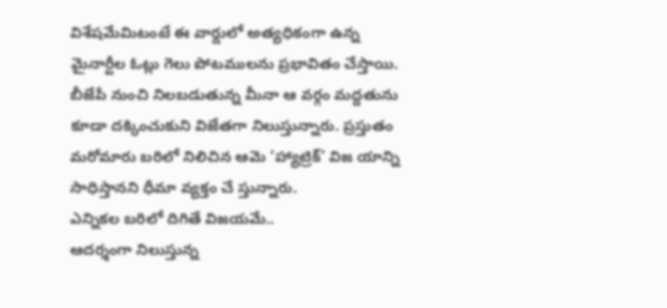విశేషమేమిటంటే ఈ వార్డులో అత్యధికంగా ఉన్న మైనార్టీల ఓట్లు గెలు పోటములను ప్రభావితం చేస్తాయి. బీజేపీ నుంచి నిలబడుతున్న మీనా ఆ వర్గం మద్దతును కూడా దక్కించుకుని విజేతగా నిలుస్తున్నారు. ప్రస్తుతం మరోమారు బరిలో నిలిచిన ఆమె ‘హ్యాట్రిక్’ విజ యాన్ని సాధిస్తానని ధీమా వ్యక్తం చే స్తున్నారు.
ఎన్నికల బరిలో దిగితే విజయమే..
ఆదర్శంగా నిలుస్తున్న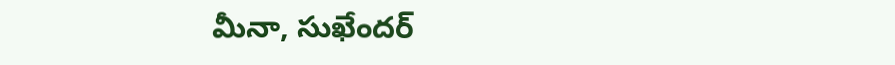మీనా, సుఖేందర్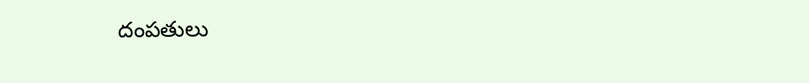దంపతులు